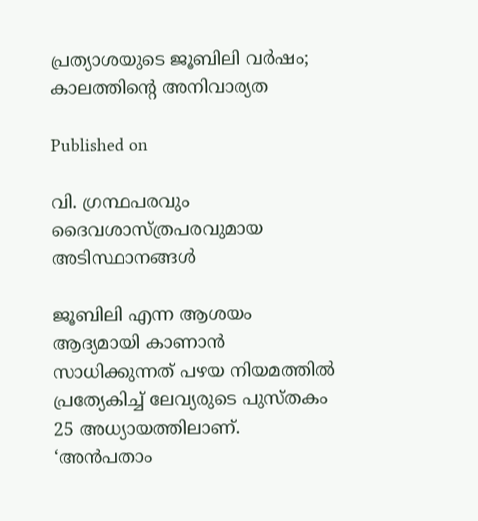പ്രത്യാശയുടെ ജൂബിലി വര്‍ഷം; കാലത്തിന്റെ അനിവാര്യത

Published on

വി. ഗ്രന്ഥപരവും ദൈവശാസ്ത്രപരവുമായ അടിസ്ഥാനങ്ങള്‍

ജൂബിലി എന്ന ആശയം ആദ്യമായി കാണാന്‍ സാധിക്കുന്നത് പഴയ നിയമത്തില്‍ പ്രത്യേകിച്ച് ലേവ്യരുടെ പുസ്തകം 25 അധ്യായത്തിലാണ്.  ‘അന്‍പതാം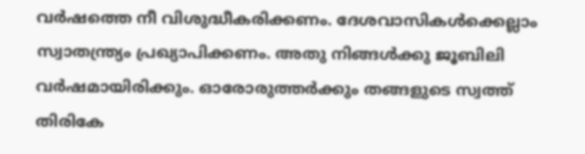വര്‍ഷത്തെ നീ വിശുദ്ധീകരിക്കണം. ദേശവാസികള്‍ക്കെല്ലാം സ്വാതന്ത്ര്യം പ്രഖ്യാപിക്കണം. അതു നിങ്ങള്‍ക്കു ജൂബിലി വര്‍ഷമായിരിക്കും. ഓരോരുത്തര്‍ക്കും തങ്ങളുടെ സ്വത്ത് തിരികേ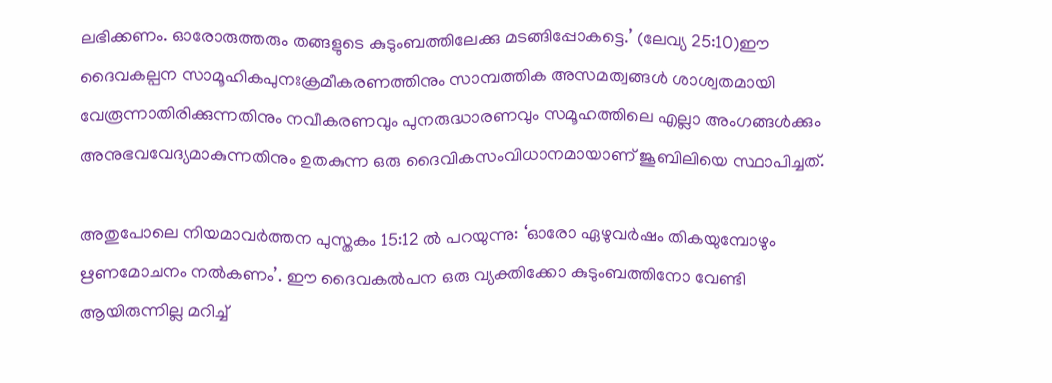ലഭിക്കണം. ഓരോരുത്തരും തങ്ങളുടെ കുടുംബത്തിലേക്കു മടങ്ങിപ്പോകട്ടെ.’ (ലേവ്യ 25:10)ഈ ദൈവകല്പന സാമൂഹികപുനഃക്രമീകരണത്തിനും സാമ്പത്തിക അസമത്വങ്ങള്‍ ശാശ്വതമായി വേരൂന്നാതിരിക്കുന്നതിനും നവീകരണവും പുനരുദ്ധാരണവും സമൂഹത്തിലെ എല്ലാ അംഗങ്ങള്‍ക്കും അനുഭവവേദ്യമാകുന്നതിനും ഉതകുന്ന ഒരു ദൈവികസംവിധാനമായാണ് ജൂബിലിയെ സ്ഥാപിച്ചത്.

അതുപോലെ നിയമാവര്‍ത്തന പുസ്തകം 15:12 ല്‍ പറയുന്നു: ‘ഓരോ ഏഴുവര്‍ഷം തികയുമ്പോഴും ഋണമോചനം നല്‍കണം’. ഈ ദൈവകല്‍പന ഒരു വ്യക്തിക്കോ കുടുംബത്തിനോ വേണ്ടി ആയിരുന്നില്ല മറിച്ച്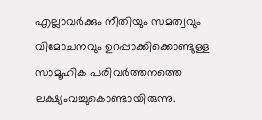എല്ലാവര്‍ക്കും നീതിയും സമത്വവും വിമോചനവും ഉറപ്പാക്കിക്കൊണ്ടുള്ള  സാമൂഹിക പരിവര്‍ത്തനത്തെ ലക്ഷ്യംവച്ചുകൊണ്ടായിരുന്നു.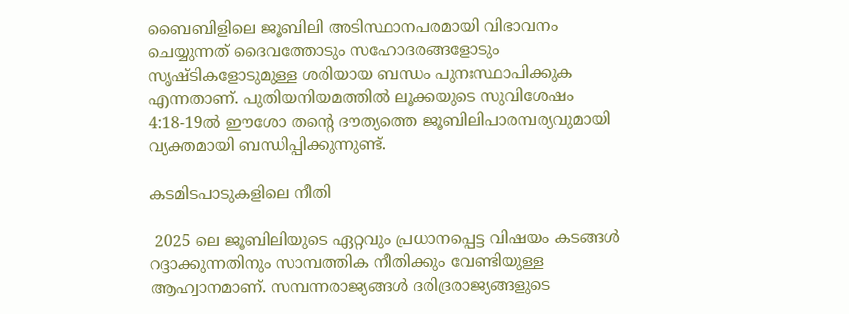ബൈബിളിലെ ജൂബിലി അടിസ്ഥാനപരമായി വിഭാവനം ചെയ്യുന്നത് ദൈവത്തോടും സഹോദരങ്ങളോടും സൃഷ്ടികളോടുമുള്ള ശരിയായ ബന്ധം പുനഃസ്ഥാപിക്കുക എന്നതാണ്. പുതിയനിയമത്തില്‍ ലൂക്കയുടെ സുവിശേഷം 4:18-19ല്‍ ഈശോ തന്റെ ദൗത്യത്തെ ജൂബിലിപാരമ്പര്യവുമായി വ്യക്തമായി ബന്ധിപ്പിക്കുന്നുണ്ട്.

കടമിടപാടുകളിലെ നീതി

 2025 ലെ ജൂബിലിയുടെ ഏറ്റവും പ്രധാനപ്പെട്ട വിഷയം കടങ്ങള്‍ റദ്ദാക്കുന്നതിനും സാമ്പത്തിക നീതിക്കും വേണ്ടിയുള്ള ആഹ്വാനമാണ്. സമ്പന്നരാജ്യങ്ങള്‍ ദരിദ്രരാജ്യങ്ങളുടെ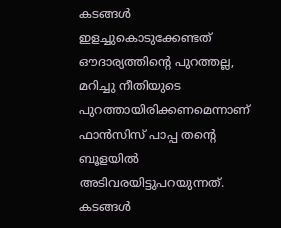കടങ്ങള്‍ ഇളച്ചുകൊടുക്കേണ്ടത് ഔദാര്യത്തിന്റെ പുറത്തല്ല, മറിച്ചു നീതിയുടെ പുറത്തായിരിക്കണമെന്നാണ് ഫാന്‍സിസ് പാപ്പ തന്റെ ബൂളയില്‍ അടിവരയിട്ടുപറയുന്നത്. കടങ്ങള്‍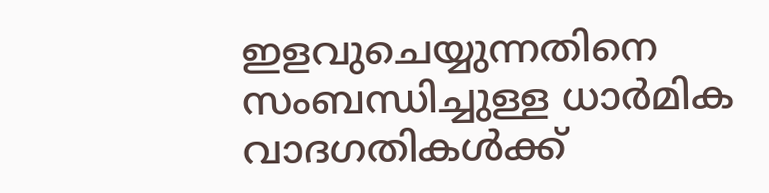ഇളവുചെയ്യുന്നതിനെ സംബന്ധിച്ചുള്ള ധാര്‍മിക വാദഗതികള്‍ക്ക്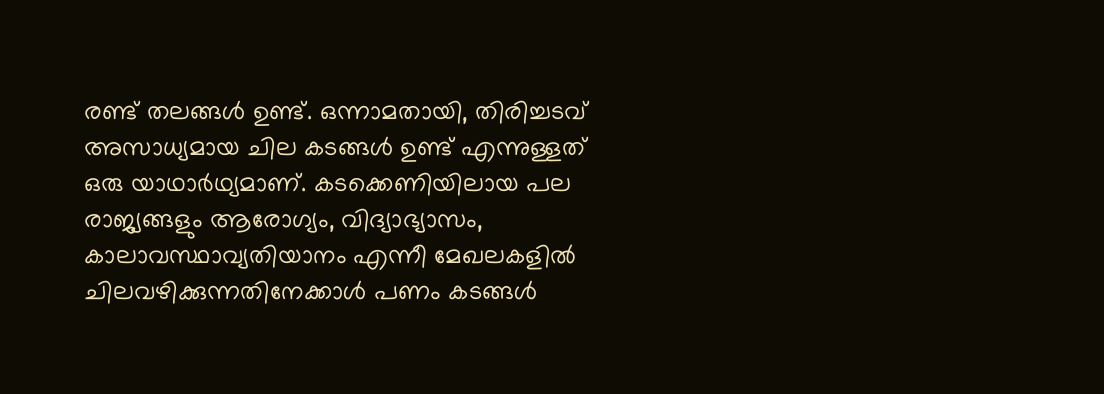രണ്ട് തലങ്ങള്‍ ഉണ്ട്. ഒന്നാമതായി, തിരിച്ചടവ് അസാധ്യമായ ചില കടങ്ങള്‍ ഉണ്ട് എന്നുള്ളത് ഒരു യാഥാര്‍ഥ്യമാണ്. കടക്കെണിയിലായ പല
രാജ്യങ്ങളും ആരോഗ്യം, വിദ്യാഭ്യാസം, കാലാവസ്ഥാവ്യതിയാനം എന്നീ മേഖലകളില്‍ ചിലവഴിക്കുന്നതിനേക്കാള്‍ പണം കടങ്ങള്‍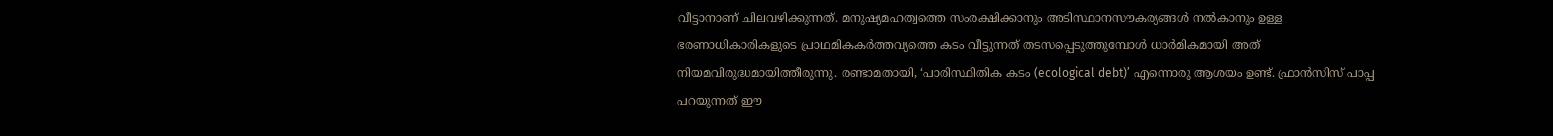വീട്ടാനാണ് ചിലവഴിക്കുന്നത്. മനുഷ്യമഹത്വത്തെ സംരക്ഷിക്കാനും അടിസ്ഥാനസൗകര്യങ്ങള്‍ നല്‍കാനും ഉള്ള ഭരണാധികാരികളുടെ പ്രാഥമികകര്‍ത്തവ്യത്തെ കടം വീട്ടുന്നത് തടസപ്പെടുത്തുമ്പോള്‍ ധാര്‍മികമായി അത് നിയമവിരുദ്ധമായിത്തീരുന്നു. രണ്ടാമതായി, ‘പാരിസ്ഥിതിക കടം (ecological debt)’ എന്നൊരു ആശയം ഉണ്ട്. ഫ്രാന്‍സിസ് പാപ്പ പറയുന്നത് ഈ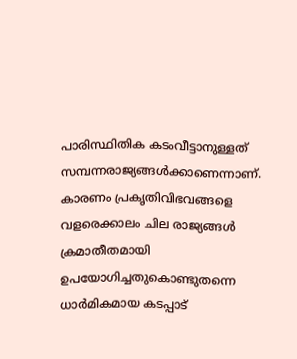പാരിസ്ഥിതിക കടംവീട്ടാനുള്ളത് സമ്പന്നരാജ്യങ്ങള്‍ക്കാണെന്നാണ്. കാരണം പ്രകൃതിവിഭവങ്ങളെ വളരെക്കാലം ചില രാജ്യങ്ങള്‍ ക്രമാതീതമായി ഉപയോഗിച്ചതുകൊണ്ടുതന്നെ ധാര്‍മികമായ കടപ്പാട്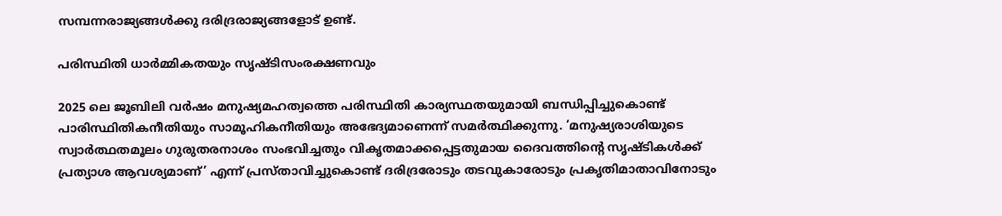സമ്പന്നരാജ്യങ്ങള്‍ക്കു ദരിദ്രരാജ്യങ്ങളോട് ഉണ്ട്.

പരിസ്ഥിതി ധാര്‍മ്മികതയും സൃഷ്ടിസംരക്ഷണവും

2025 ലെ ജൂബിലി വര്‍ഷം മനുഷ്യമഹത്വത്തെ പരിസ്ഥിതി കാര്യസ്ഥതയുമായി ബന്ധിപ്പിച്ചുകൊണ്ട് പാരിസ്ഥിതികനീതിയും സാമൂഹികനീതിയും അഭേദ്യമാണെന്ന് സമര്‍ത്ഥിക്കുന്നു. ‘മനുഷ്യരാശിയുടെ സ്വാര്‍ത്ഥതമൂലം ഗുരുതരനാശം സംഭവിച്ചതും വികൃതമാക്കപ്പെട്ടതുമായ ദൈവത്തിന്റെ സൃഷ്ടികള്‍ക്ക് പ്രത്യാശ ആവശ്യമാണ്’ എന്ന് പ്രസ്താവിച്ചുകൊണ്ട് ദരിദ്രരോടും തടവുകാരോടും പ്രകൃതിമാതാവിനോടും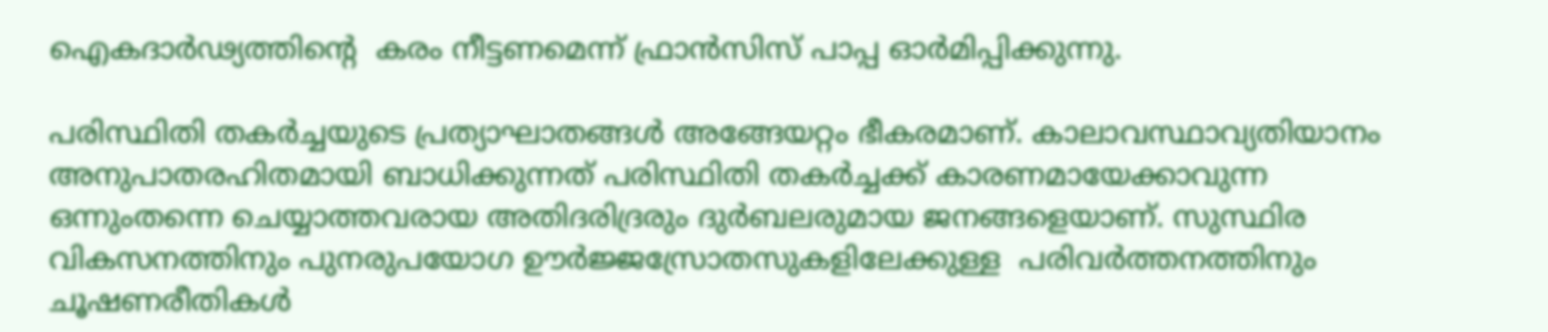ഐകദാര്‍ഢ്യത്തിന്റെ  കരം നീട്ടണമെന്ന് ഫ്രാന്‍സിസ് പാപ്പ ഓര്‍മിപ്പിക്കുന്നു.

പരിസ്ഥിതി തകര്‍ച്ചയുടെ പ്രത്യാഘാതങ്ങള്‍ അങ്ങേയറ്റം ഭീകരമാണ്. കാലാവസ്ഥാവ്യതിയാനം അനുപാതരഹിതമായി ബാധിക്കുന്നത് പരിസ്ഥിതി തകര്‍ച്ചക്ക് കാരണമായേക്കാവുന്ന ഒന്നുംതന്നെ ചെയ്യാത്തവരായ അതിദരിദ്രരും ദുര്‍ബലരുമായ ജനങ്ങളെയാണ്. സുസ്ഥിര വികസനത്തിനും പുനരുപയോഗ ഊര്‍ജ്ജസ്രോതസുകളിലേക്കുള്ള  പരിവര്‍ത്തനത്തിനും ചൂഷണരീതികള്‍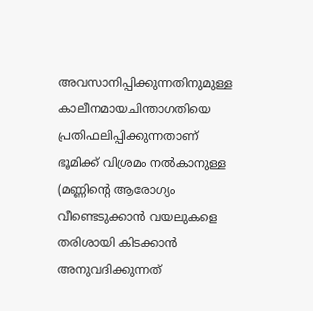അവസാനിപ്പിക്കുന്നതിനുമുള്ള കാലീനമായചിന്താഗതിയെ പ്രതിഫലിപ്പിക്കുന്നതാണ് ഭൂമിക്ക് വിശ്രമം നല്‍കാനുള്ള (മണ്ണിന്റെ ആരോഗ്യം വീണ്ടെടുക്കാന്‍ വയലുകളെ തരിശായി കിടക്കാന്‍ അനുവദിക്കുന്നത്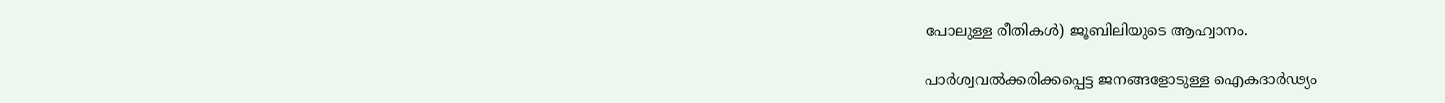പോലുള്ള രീതികള്‍) ജൂബിലിയുടെ ആഹ്വാനം.

പാര്‍ശ്വവല്‍ക്കരിക്കപ്പെട്ട ജനങ്ങളോടുള്ള ഐകദാര്‍ഢ്യം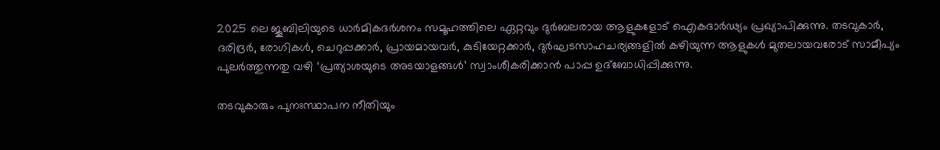2025 ലെ ജൂബിലിയുടെ ധാര്‍മികദര്‍ശനം സമൂഹത്തിലെ ഏറ്റവും ദുര്‍ബലരായ ആളുകളോട് ഐകദാര്‍ഢ്യം പ്രഖ്യാപിക്കുന്നു. തടവുകാര്‍, ദരിദ്രര്‍, രോഗികള്‍, ചെറുപ്പക്കാര്‍, പ്രായമായവര്‍, കുടിയേറ്റക്കാര്‍, ദുര്‍ഘടസാഹചര്യങ്ങളില്‍ കഴിയുന്ന ആളുകള്‍ മുതലായവരോട് സാമീപ്യം പുലര്‍ത്തുന്നതു വഴി ‘പ്രത്യാശയുടെ അടയാളങ്ങള്‍’ സ്വാംശീകരിക്കാന്‍ പാപ്പ ഉദ്‌ബോധിപ്പിക്കുന്നു.

തടവുകാരും പുനഃസ്ഥാപന നീതിയും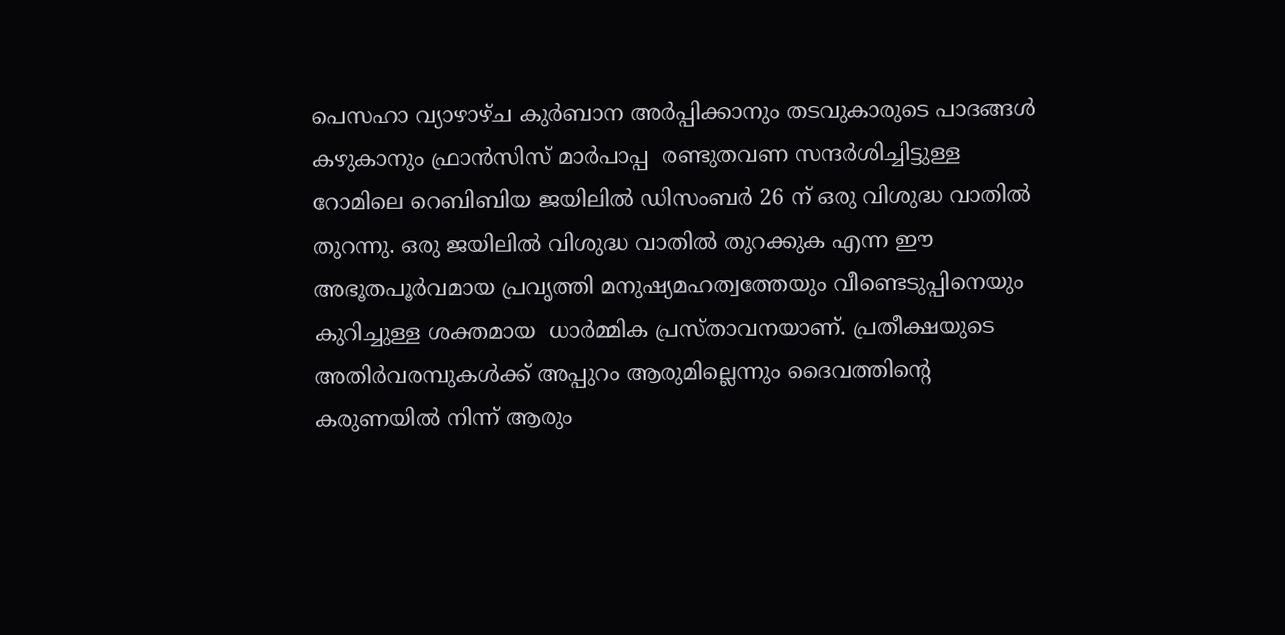പെസഹാ വ്യാഴാഴ്ച കുര്‍ബാന അര്‍പ്പിക്കാനും തടവുകാരുടെ പാദങ്ങള്‍ കഴുകാനും ഫ്രാന്‍സിസ് മാര്‍പാപ്പ  രണ്ടുതവണ സന്ദര്‍ശിച്ചിട്ടുള്ള റോമിലെ റെബിബിയ ജയിലില്‍ ഡിസംബര്‍ 26 ന് ഒരു വിശുദ്ധ വാതില്‍ തുറന്നു. ഒരു ജയിലില്‍ വിശുദ്ധ വാതില്‍ തുറക്കുക എന്ന ഈ അഭൂതപൂര്‍വമായ പ്രവൃത്തി മനുഷ്യമഹത്വത്തേയും വീണ്ടെടുപ്പിനെയും കുറിച്ചുള്ള ശക്തമായ  ധാര്‍മ്മിക പ്രസ്താവനയാണ്. പ്രതീക്ഷയുടെ അതിര്‍വരമ്പുകള്‍ക്ക് അപ്പുറം ആരുമില്ലെന്നും ദൈവത്തിന്റെ കരുണയില്‍ നിന്ന് ആരും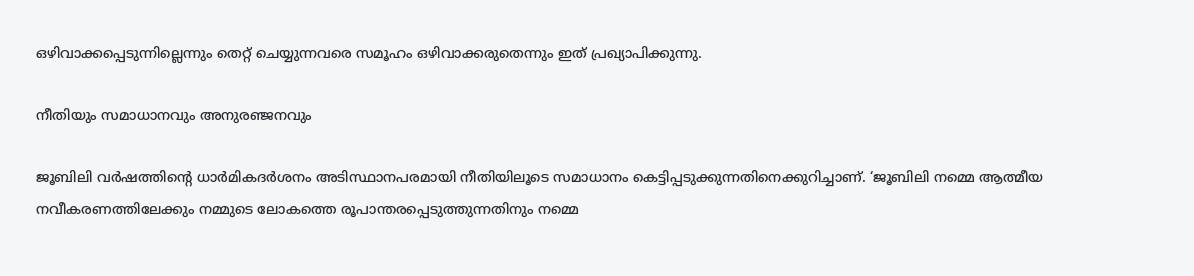ഒഴിവാക്കപ്പെടുന്നില്ലെന്നും തെറ്റ് ചെയ്യുന്നവരെ സമൂഹം ഒഴിവാക്കരുതെന്നും ഇത് പ്രഖ്യാപിക്കുന്നു.

നീതിയും സമാധാനവും അനുരഞ്ജനവും

ജൂബിലി വര്‍ഷത്തിന്റെ ധാര്‍മികദര്‍ശനം അടിസ്ഥാനപരമായി നീതിയിലൂടെ സമാധാനം കെട്ടിപ്പടുക്കുന്നതിനെക്കുറിച്ചാണ്. ‘ജൂബിലി നമ്മെ ആത്മീയ നവീകരണത്തിലേക്കും നമ്മുടെ ലോകത്തെ രൂപാന്തരപ്പെടുത്തുന്നതിനും നമ്മെ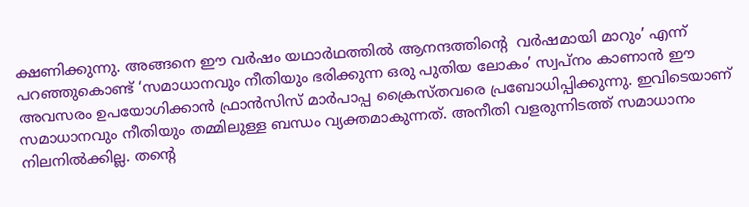ക്ഷണിക്കുന്നു. അങ്ങനെ ഈ വര്‍ഷം യഥാര്‍ഥത്തില്‍ ആനന്ദത്തിന്റെ  വര്‍ഷമായി മാറും’ എന്ന് പറഞ്ഞുകൊണ്ട് ‘സമാധാനവും നീതിയും ഭരിക്കുന്ന ഒരു പുതിയ ലോകം’ സ്വപ്നം കാണാന്‍ ഈ അവസരം ഉപയോഗിക്കാന്‍ ഫ്രാന്‍സിസ് മാര്‍പാപ്പ ക്രൈസ്തവരെ പ്രബോധിപ്പിക്കുന്നു. ഇവിടെയാണ് സമാധാനവും നീതിയും തമ്മിലുള്ള ബന്ധം വ്യക്തമാകുന്നത്. അനീതി വളരുന്നിടത്ത് സമാധാനം നിലനില്‍ക്കില്ല. തന്റെ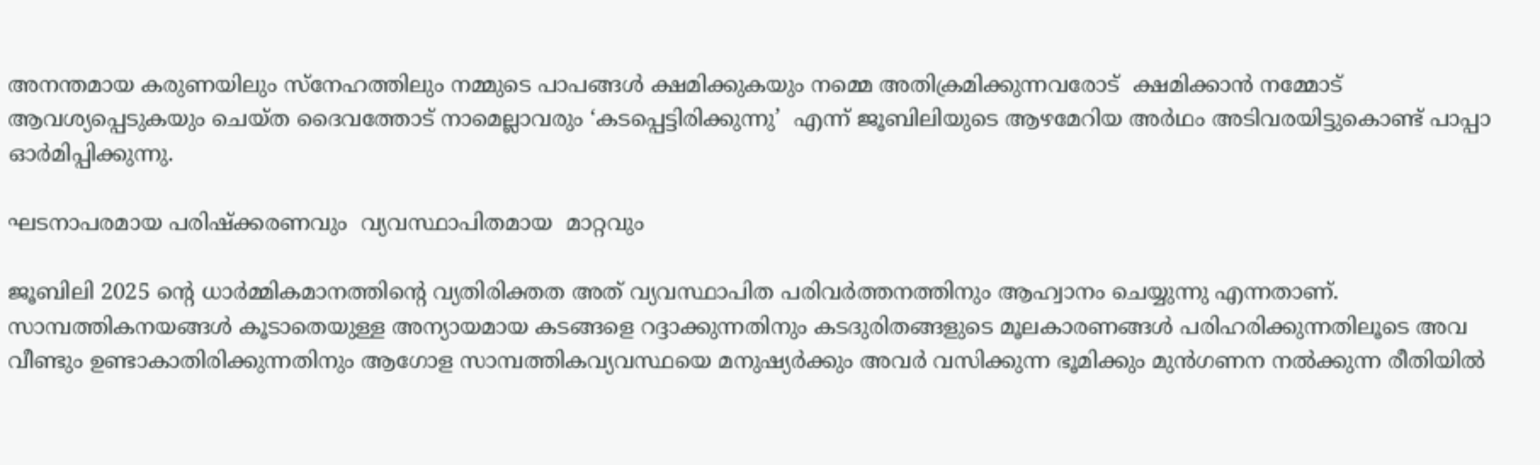അനന്തമായ കരുണയിലും സ്‌നേഹത്തിലും നമ്മുടെ പാപങ്ങള്‍ ക്ഷമിക്കുകയും നമ്മെ അതിക്രമിക്കുന്നവരോട്  ക്ഷമിക്കാന്‍ നമ്മോട് ആവശ്യപ്പെടുകയും ചെയ്ത ദൈവത്തോട് നാമെല്ലാവരും ‘കടപ്പെട്ടിരിക്കുന്നു’  എന്ന് ജൂബിലിയുടെ ആഴമേറിയ അര്‍ഥം അടിവരയിട്ടുകൊണ്ട് പാപ്പാ ഓര്‍മിപ്പിക്കുന്നു.

ഘടനാപരമായ പരിഷ്‌ക്കരണവും  വ്യവസ്ഥാപിതമായ  മാറ്റവും

ജൂബിലി 2025 ന്റെ ധാര്‍മ്മികമാനത്തിന്റെ വ്യതിരിക്തത അത് വ്യവസ്ഥാപിത പരിവര്‍ത്തനത്തിനും ആഹ്വാനം ചെയ്യുന്നു എന്നതാണ്. സാമ്പത്തികനയങ്ങള്‍ കൂടാതെയുള്ള അന്യായമായ കടങ്ങളെ റദ്ദാക്കുന്നതിനും കടദുരിതങ്ങളുടെ മൂലകാരണങ്ങള്‍ പരിഹരിക്കുന്നതിലൂടെ അവ വീണ്ടും ഉണ്ടാകാതിരിക്കുന്നതിനും ആഗോള സാമ്പത്തികവ്യവസ്ഥയെ മനുഷ്യര്‍ക്കും അവര്‍ വസിക്കുന്ന ഭൂമിക്കും മുന്‍ഗണന നല്‍ക്കുന്ന രീതിയില്‍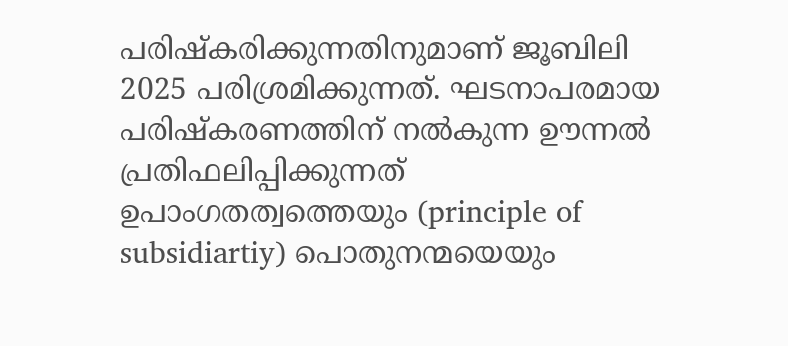പരിഷ്‌കരിക്കുന്നതിനുമാണ് ജൂബിലി 2025 പരിശ്രമിക്കുന്നത്. ഘടനാപരമായ പരിഷ്‌കരണത്തിന് നല്‍കുന്ന ഊന്നല്‍ പ്രതിഫലിപ്പിക്കുന്നത് ഉപാംഗതത്വത്തെയും (principle of subsidiartiy) പൊതുനന്മയെയും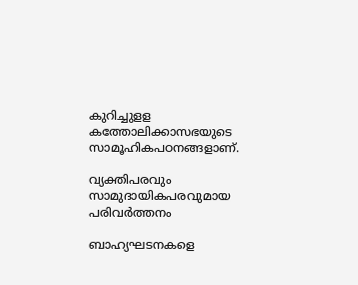കുറിച്ചുളള കത്തോലിക്കാസഭയുടെ സാമൂഹികപഠനങ്ങളാണ്.

വ്യക്തിപരവും സാമുദായികപരവുമായ പരിവര്‍ത്തനം

ബാഹ്യഘടനകളെ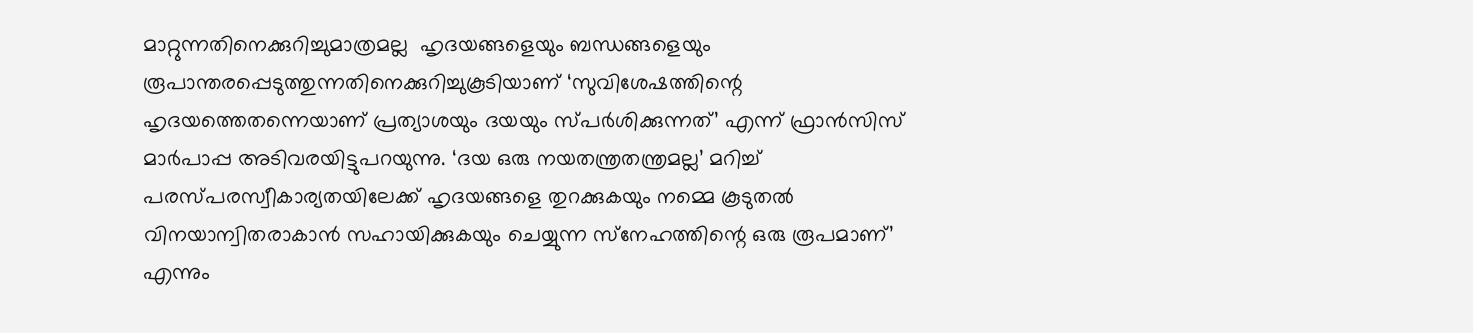മാറ്റുന്നതിനെക്കുറിച്ചുമാത്രമല്ല  ഹൃദയങ്ങളെയും ബന്ധങ്ങളെയും രൂപാന്തരപ്പെടുത്തുന്നതിനെക്കുറിച്ചുകൂടിയാണ് ‘സുവിശേഷത്തിന്റെ ഹൃദയത്തെതന്നെയാണ് പ്രത്യാശയും ദയയും സ്പര്‍ശിക്കുന്നത്’ എന്ന് ഫ്രാന്‍സിസ് മാര്‍പാപ്പ അടിവരയിട്ടുപറയുന്നു. ‘ദയ ഒരു നയതന്ത്രതന്ത്രമല്ല’ മറിച്ച് പരസ്പരസ്വീകാര്യതയിലേക്ക് ഹൃദയങ്ങളെ തുറക്കുകയും നമ്മെ കൂടുതല്‍ വിനയാന്വിതരാകാന്‍ സഹായിക്കുകയും ചെയ്യുന്ന സ്‌നേഹത്തിന്റെ ഒരു രൂപമാണ്’ എന്നും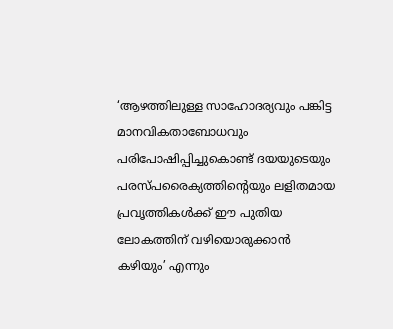‘ആഴത്തിലുള്ള സാഹോദര്യവും പങ്കിട്ട മാനവികതാബോധവും പരിപോഷിപ്പിച്ചുകൊണ്ട് ദയയുടെയും പരസ്പരൈക്യത്തിന്റെയും ലളിതമായ പ്രവൃത്തികള്‍ക്ക് ഈ പുതിയ ലോകത്തിന് വഴിയൊരുക്കാന്‍ കഴിയും’ എന്നും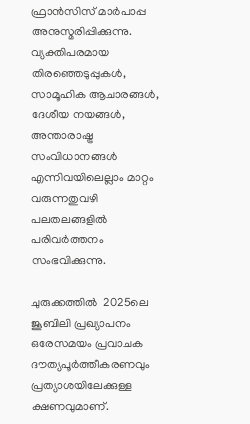ഫ്രാന്‍സിസ് മാര്‍പാപ്പ  അനുസ്മരിപ്പിക്കുന്നു. വ്യക്തിപരമായ തിരഞ്ഞെടുപ്പുകള്‍, സാമൂഹിക ആചാരങ്ങള്‍, ദേശീയ നയങ്ങള്‍, അന്താരാഷ്ട്ര സംവിധാനങ്ങള്‍ എന്നിവയിലെല്ലാം മാറ്റം വരുന്നതുവഴി പലതലങ്ങളില്‍ പരിവര്‍ത്തനം സംഭവിക്കുന്നു.

ചുരുക്കത്തില്‍  2025ലെ ജൂബിലി പ്രഖ്യാപനം ഒരേസമയം പ്രവാചക ദൗത്യപൂര്‍ത്തീകരണവും പ്രത്യാശയിലേക്കുള്ള ക്ഷണവുമാണ്.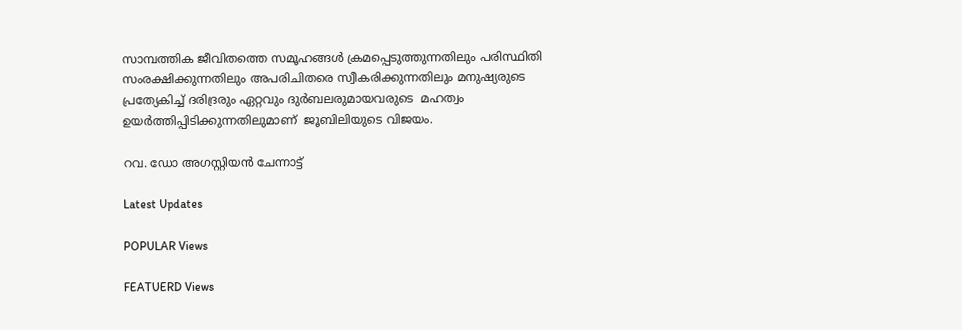സാമ്പത്തിക ജീവിതത്തെ സമൂഹങ്ങള്‍ ക്രമപ്പെടുത്തുന്നതിലും പരിസ്ഥിതി സംരക്ഷിക്കുന്നതിലും അപരിചിതരെ സ്വീകരിക്കുന്നതിലും മനുഷ്യരുടെ  പ്രത്യേകിച്ച് ദരിദ്രരും ഏറ്റവും ദുര്‍ബലരുമായവരുടെ  മഹത്വം ഉയര്‍ത്തിപ്പിടിക്കുന്നതിലുമാണ്  ജൂബിലിയുടെ വിജയം.

റവ. ഡോ അഗസ്റ്റിയന്‍ ചേന്നാട്ട്

Latest Updates

POPULAR Views

FEATUERD Views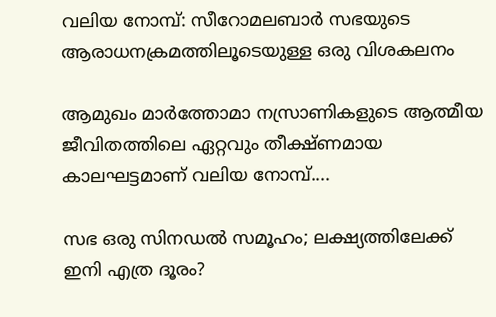വലിയ നോമ്പ്: സീറോമലബാര്‍ സഭയുടെ ആരാധനക്രമത്തിലൂടെയുള്ള ഒരു വിശകലനം

ആമുഖം മാര്‍ത്തോമാ നസ്രാണികളുടെ ആത്മീയ ജീവിതത്തിലെ ഏറ്റവും തീക്ഷ്ണമായ കാലഘട്ടമാണ് വലിയ നോമ്പ്....

സഭ ഒരു സിനഡല്‍ സമൂഹം; ലക്ഷ്യത്തിലേക്ക് ഇനി എത്ര ദൂരം?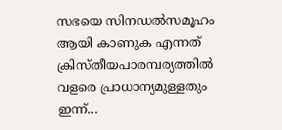സഭയെ സിനഡല്‍സമൂഹം ആയി കാണുക എന്നത് ക്രിസ്തീയപാരമ്പര്യത്തില്‍ വളരെ പ്രാധാന്യമുള്ളതും ഇന്ന്...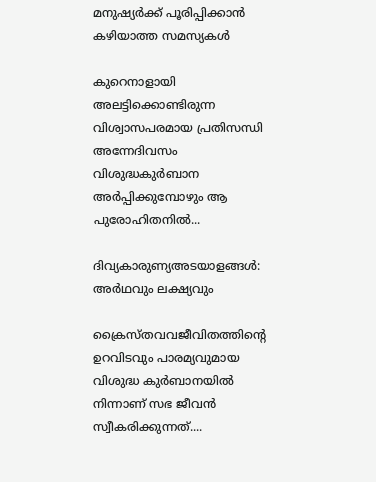മനുഷ്യർക്ക് പൂരിപ്പിക്കാൻ കഴിയാത്ത സമസ്യകൾ

കുറെനാളായി അലട്ടിക്കൊണ്ടിരുന്ന വിശ്വാസപരമായ പ്രതിസന്ധി അന്നേദിവസം വിശുദ്ധകുർബാന അർപ്പിക്കുമ്പോഴും ആ പുരോഹിതനിൽ...

ദിവ്യകാരുണ്യഅടയാളങ്ങൾ: അർഥവും ലക്ഷ്യവും

ക്രൈസ്തവവജീവിതത്തിന്റെ ഉറവിടവും പാരമ്യവുമായ വിശുദ്ധ കുർബാനയിൽ നിന്നാണ് സഭ ജീവൻ സ്വീകരിക്കുന്നത്....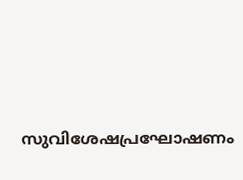സുവിശേഷപ്രഘോഷണം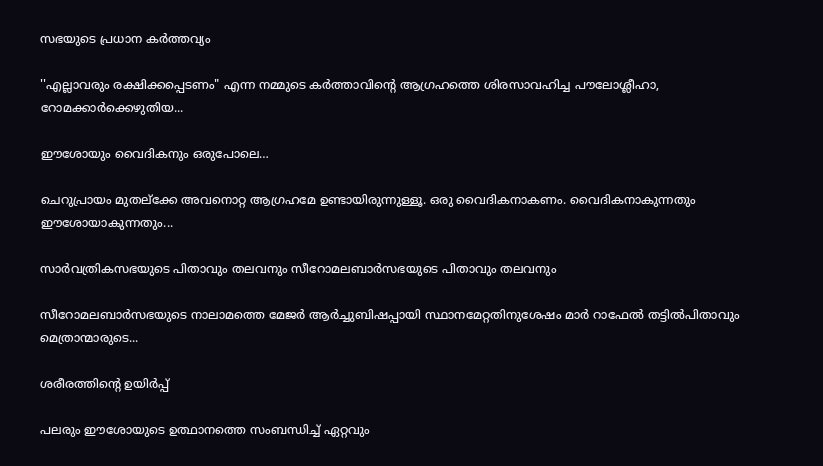സഭയുടെ പ്രധാന കർത്തവ്യം

''എല്ലാവരും രക്ഷിക്കപ്പെടണം" എന്ന നമ്മുടെ കർത്താവിന്റെ ആഗ്രഹത്തെ ശിരസാവഹിച്ച പൗലോശ്ലീഹാ, റോമക്കാർക്കെഴുതിയ...

ഈശോയും വൈദികനും ഒരുപോലെ…

ചെറുപ്രായം മുതല്‌ക്കേ അവനൊറ്റ ആഗ്രഹമേ ഉണ്ടായിരുന്നുള്ളൂ. ഒരു വൈദികനാകണം. വൈദികനാകുന്നതും ഈശോയാകുന്നതും...

സാർവത്രികസഭയുടെ പിതാവും തലവനും സീറോമലബാർസഭയുടെ പിതാവും തലവനും

സീറോമലബാർസഭയുടെ നാലാമത്തെ മേജർ ആർച്ചുബിഷപ്പായി സ്ഥാനമേറ്റതിനുശേഷം മാർ റാഫേൽ തട്ടിൽപിതാവും  മെത്രാന്മാരുടെ...

ശരീരത്തിന്റെ ഉയിർപ്പ്

പലരും ഈശോയുടെ ഉത്ഥാനത്തെ സംബന്ധിച്ച് ഏറ്റവും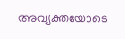അവ്യക്തയോടെ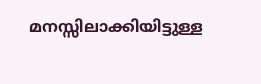മനസ്സിലാക്കിയിട്ടുള്ള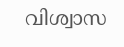വിശ്വാസ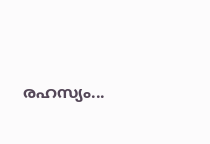രഹസ്യം...